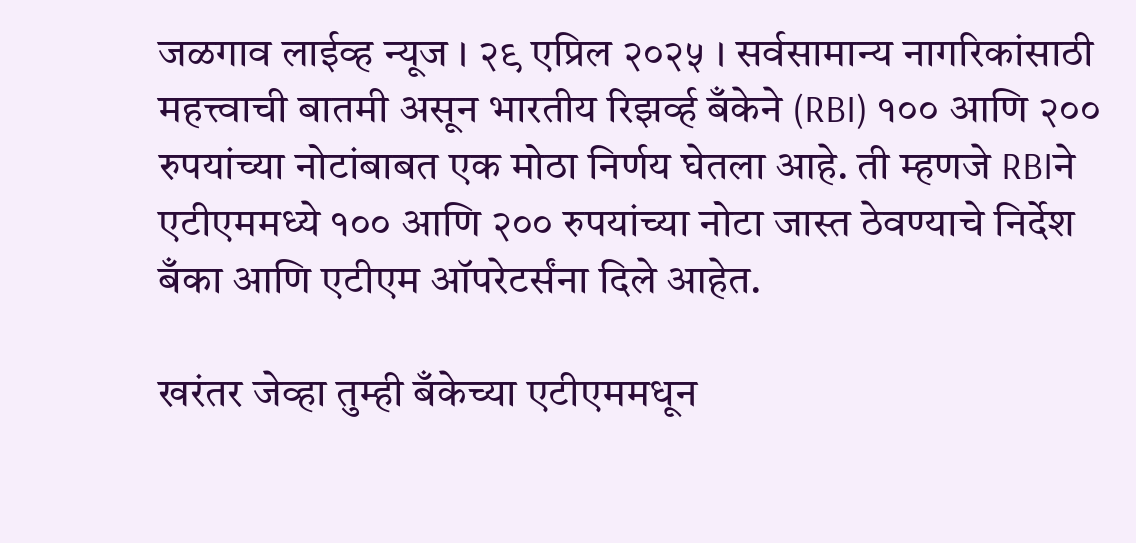जळगाव लाईव्ह न्यूज । २९ एप्रिल २०२५ । सर्वसामान्य नागरिकांसाठी महत्त्वाची बातमी असून भारतीय रिझर्व्ह बँकेने (RBI) १०० आणि २०० रुपयांच्या नोटांबाबत एक मोठा निर्णय घेतला आहे. ती म्हणजे RBIने एटीएममध्ये १०० आणि २०० रुपयांच्या नोटा जास्त ठेवण्याचे निर्देश बँका आणि एटीएम ऑपरेटर्संना दिले आहेत.

खरंतर जेव्हा तुम्ही बँकेच्या एटीएममधून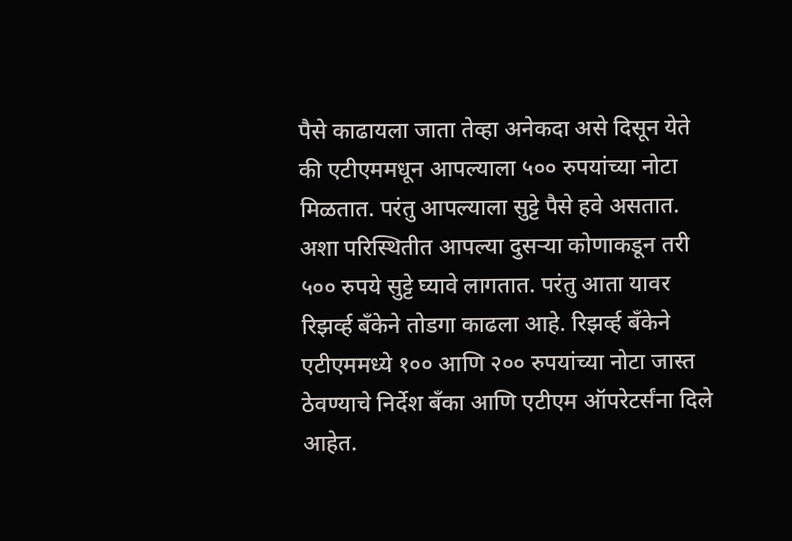पैसे काढायला जाता तेव्हा अनेकदा असे दिसून येते की एटीएममधून आपल्याला ५०० रुपयांच्या नोटा मिळतात. परंतु आपल्याला सुट्टे पैसे हवे असतात. अशा परिस्थितीत आपल्या दुसऱ्या कोणाकडून तरी ५०० रुपये सुट्टे घ्यावे लागतात. परंतु आता यावर रिझर्व्ह बँकेने तोडगा काढला आहे. रिझर्व्ह बँकेने एटीएममध्ये १०० आणि २०० रुपयांच्या नोटा जास्त ठेवण्याचे निर्देश बँका आणि एटीएम ऑपरेटर्संना दिले आहेत.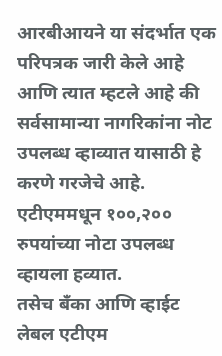आरबीआयने या संदर्भात एक परिपत्रक जारी केले आहे आणि त्यात म्हटले आहे की सर्वसामान्या नागरिकांना नोट उपलब्ध व्हाव्यात यासाठी हे करणे गरजेचे आहे. एटीएममधून १००,२०० रुपयांच्या नोटा उपलब्ध व्हायला हव्यात.
तसेच बँका आणि व्हाईट लेबल एटीएम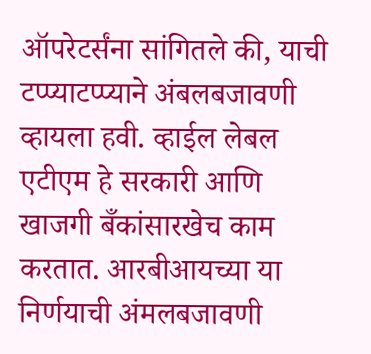ऑपरेटर्संना सांगितले की, याची टप्प्याटप्प्याने अंबलबजावणी व्हायला हवी. व्हाईल लेबल एटीएम हे सरकारी आणि खाजगी बँकांसारखेच काम करतात. आरबीआयच्या या निर्णयाची अंमलबजावणी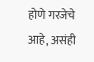होणे गरजेचे आहे, असंही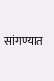सांगण्यात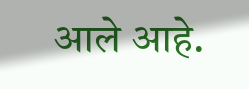आले आहे.